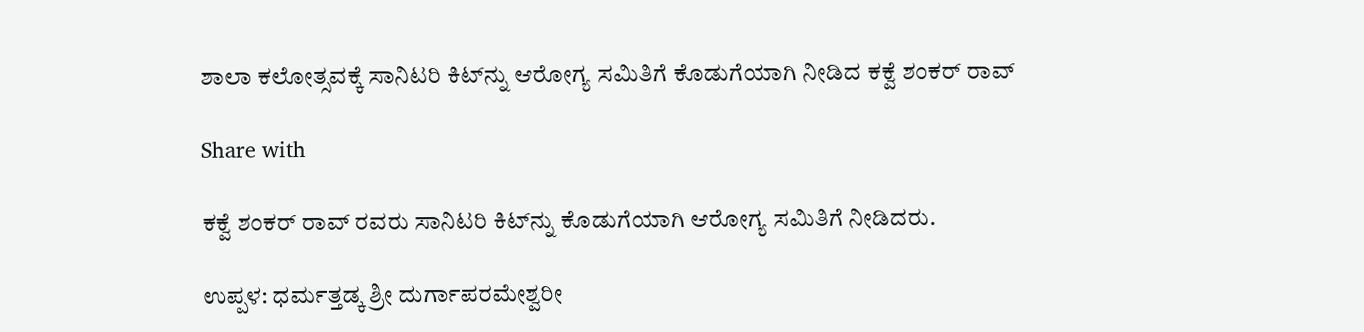ಶಾಲಾ ಕಲೋತ್ಸವಕ್ಕೆ ಸಾನಿಟರಿ ಕಿಟ್‌ನ್ನು ಆರೋಗ್ಯ ಸಮಿತಿಗೆ ಕೊಡುಗೆಯಾಗಿ ನೀಡಿದ ಕಕ್ವೆ ಶಂಕರ್ ರಾವ್

Share with

ಕಕ್ವೆ ಶಂಕರ್ ರಾವ್ ರವರು ಸಾನಿಟರಿ ಕಿಟ್‌ನ್ನು ಕೊಡುಗೆಯಾಗಿ ಆರೋಗ್ಯ ಸಮಿತಿಗೆ ನೀಡಿದರು.

ಉಪ್ಪಳ: ಧರ್ಮತ್ತಡ್ಕ ಶ್ರೀ ದುರ್ಗಾಪರಮೇಶ್ವರೀ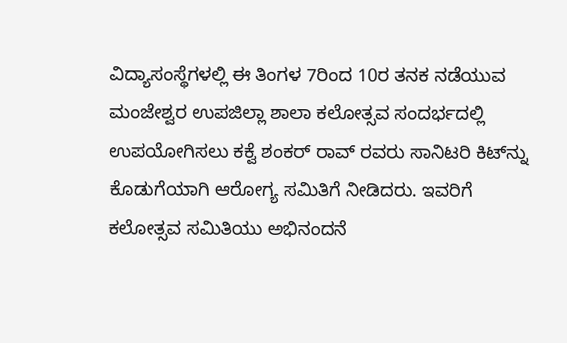ವಿದ್ಯಾಸಂಸ್ಥೆಗಳಲ್ಲಿ ಈ ತಿಂಗಳ 7ರಿಂದ 10ರ ತನಕ ನಡೆಯುವ ಮಂಜೇಶ್ವರ ಉಪಜಿಲ್ಲಾ ಶಾಲಾ ಕಲೋತ್ಸವ ಸಂದರ್ಭದಲ್ಲಿ ಉಪಯೋಗಿಸಲು ಕಕ್ವೆ ಶಂಕರ್ ರಾವ್ ರವರು ಸಾನಿಟರಿ ಕಿಟ್‌ನ್ನು ಕೊಡುಗೆಯಾಗಿ ಆರೋಗ್ಯ ಸಮಿತಿಗೆ ನೀಡಿದರು. ಇವರಿಗೆ ಕಲೋತ್ಸವ ಸಮಿತಿಯು ಅಭಿನಂದನೆ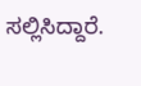ಸಲ್ಲಿಸಿದ್ದಾರೆ.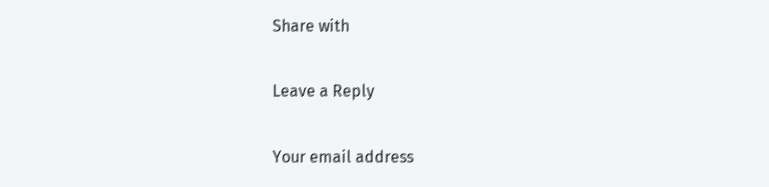Share with

Leave a Reply

Your email address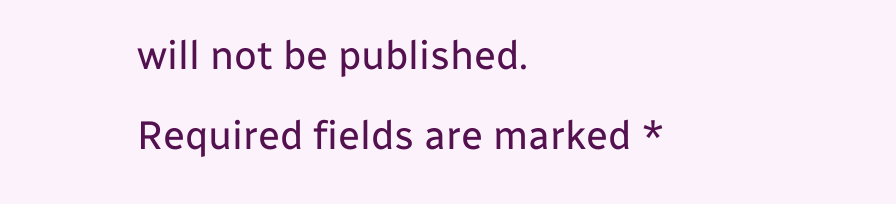will not be published. Required fields are marked *